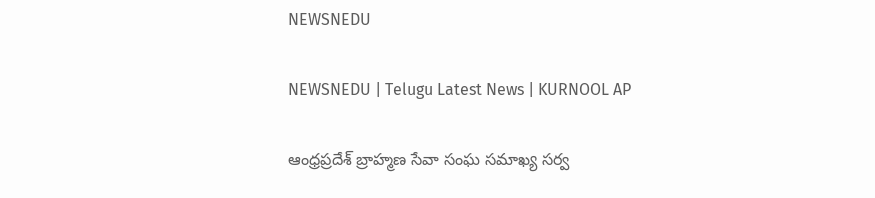NEWSNEDU

NEWSNEDU | Telugu Latest News | KURNOOL AP

ఆంధ్రప్రదేశ్ బ్రాహ్మణ సేవా సంఘ సమాఖ్య సర్వ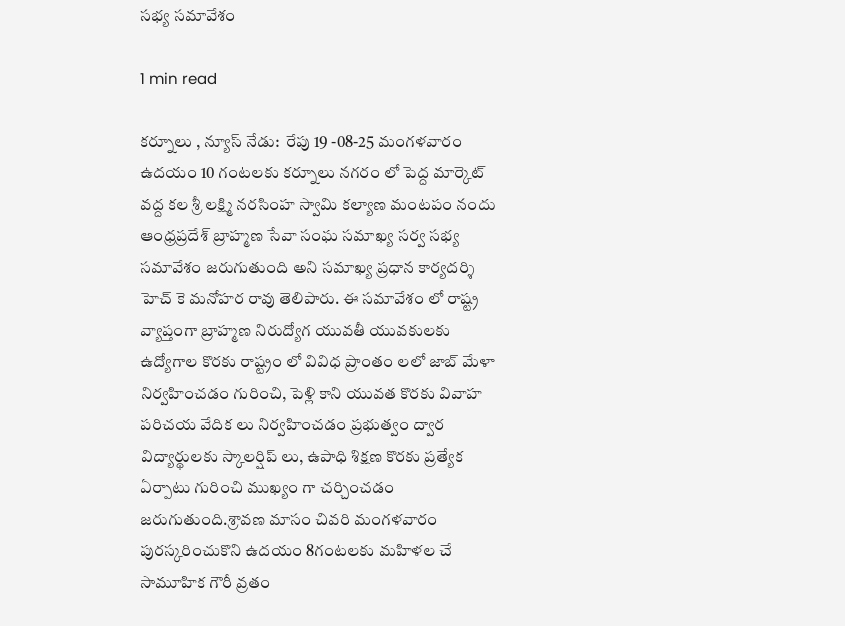సభ్య సమావేశం

1 min read

కర్నూలు , న్యూస్ నేడు:  రేపు 19 -08-25 మంగళవారం ఉదయం 10 గంటలకు కర్నూలు నగరం లో పెద్ద మార్కెట్ వద్ద కల శ్రీ లక్ష్మి నరసింహ స్వామి కల్యాణ మంటపం నందు ఆంధ్రప్రదేశ్ బ్రాహ్మణ సేవా సంఘ సమాఖ్య సర్వ సభ్య సమావేశం జరుగుతుంది అని సమాఖ్య ప్రధాన కార్యదర్శి హెచ్ కె మనోహర రావు తెలిపారు. ఈ సమావేశం లో రాష్ట్ర వ్యాప్తంగా బ్రాహ్మణ నిరుద్యోగ యువతీ యువకులకు ఉద్యోగాల కొరకు రాష్ట్రం లో వివిధ ప్రాంతం లలో జాబ్ మేళా నిర్వహించడం గురించి, పెళ్లి కాని యువత కొరకు వివాహ పరిచయ వేదిక లు నిర్వహించడం ప్రభుత్వం ద్వార విద్యార్థులకు స్కాలర్షిప్ లు, ఉపాధి శిక్షణ కొరకు ప్రత్యేక ఏర్పాటు గురించి ముఖ్యం గా చర్చించడం జరుగుతుంది.శ్రావణ మాసం చివరి మంగళవారం పురస్కరించుకొని ఉదయం 8గంటలకు మహిళల చే సామూహిక గౌరీ వ్రతం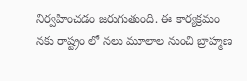నిర్వహించడం జరుగుతుంది. ఈ కార్యక్రమం నకు రాష్ట్రం లో నలు మూలాల నుంచి బ్రాహ్మణ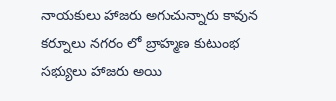నాయకులు హాజరు అగుచున్నారు కావున కర్నూలు నగరం లో బ్రాహ్మణ కుటుంభ సభ్యులు హాజరు అయి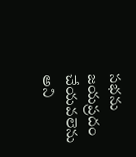సభను జయప్రదం చేయవలెను అని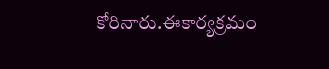కోరినారు.ఈకార్యక్రమం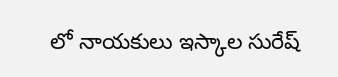లో నాయకులు ఇస్కాల సురేష్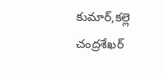కుమార్,కల్లె చంద్రశేఖర్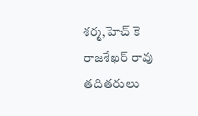శర్మ,హెచ్ కె రాజశేఖర్ రావు తదితరులు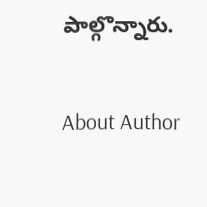పాల్గొన్నారు.

About Author